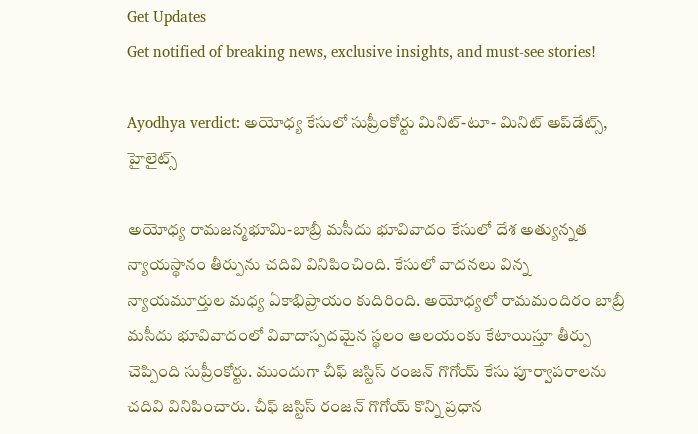Get Updates
Get notified of breaking news, exclusive insights, and must-see stories!

Ayodhya verdict: అయోధ్య కేసులో సుప్రీంకోర్టు మినిట్-టూ- మినిట్ అప్‌డేట్స్, హైలైట్స్

అయోధ్య రామజన్మభూమి-బాబ్రీ మసీదు భూవివాదం కేసులో దేశ అత్యున్నత న్యాయస్థానం తీర్పును చదివి వినిపించింది. కేసులో వాదనలు విన్న న్యాయమూర్తుల మధ్య ఏకాభిప్రాయం కుదిరింది. అయోధ్యలో రామమందిరం బాబ్రీ మసీదు భూవివాదంలో వివాదాస్పదమైన స్థలం ఆలయంకు కేటాయిస్తూ తీర్పు చెప్పింది సుప్రీంకోర్టు. ముందుగా చీఫ్ జస్టిస్ రంజన్ గొగోయ్ కేసు పూర్వాపరాలను చదివి వినిపించారు. చీఫ్ జస్టిస్ రంజన్ గొగోయ్ కొన్ని ప్రధాన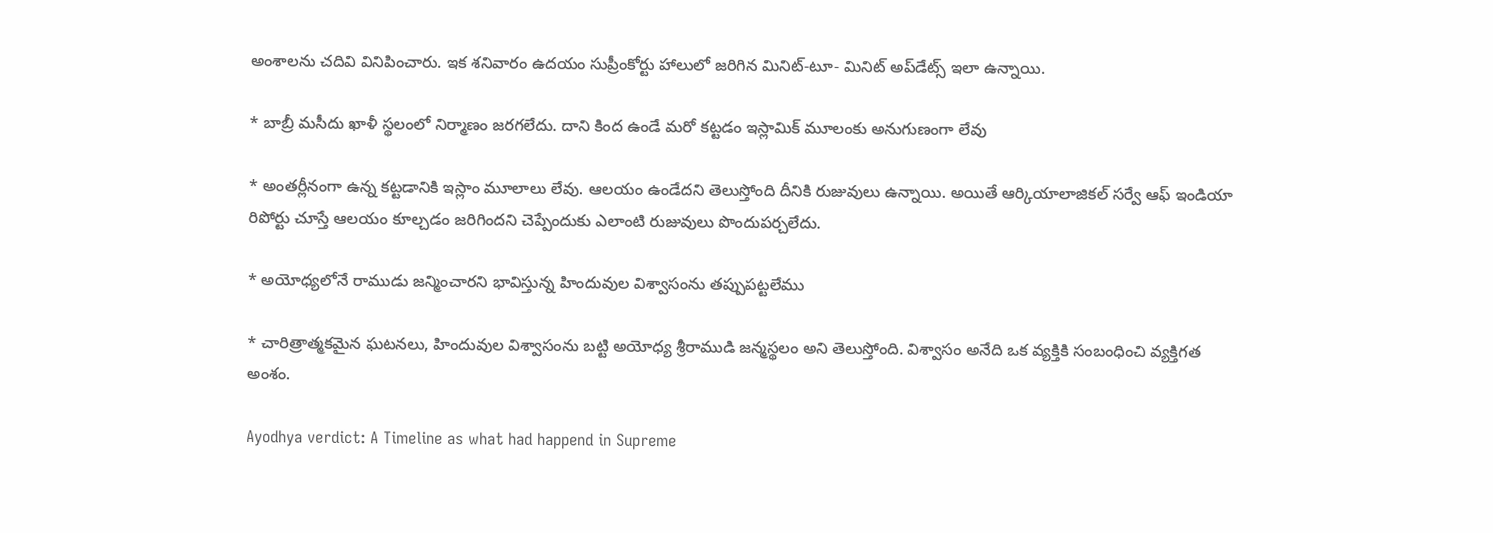అంశాలను చదివి వినిపించారు. ఇక శనివారం ఉదయం సుప్రీంకోర్టు హాలులో జరిగిన మినిట్‌-టూ- మినిట్ అప్‌డేట్స్ ఇలా ఉన్నాయి.

* బాబ్రీ మసీదు ఖాళీ స్థలంలో నిర్మాణం జరగలేదు. దాని కింద ఉండే మరో కట్టడం ఇస్లామిక్ మూలంకు అనుగుణంగా లేవు

* అంతర్లీనంగా ఉన్న కట్టడానికి ఇస్లాం మూలాలు లేవు. ఆలయం ఉండేదని తెలుస్తోంది దీనికి రుజువులు ఉన్నాయి. అయితే ఆర్కియాలాజికల్ సర్వే ఆఫ్ ఇండియా రిపోర్టు చూస్తే ఆలయం కూల్చడం జరిగిందని చెప్పేందుకు ఎలాంటి రుజువులు పొందుపర్చలేదు.

* అయోధ్యలోనే రాముడు జన్మించారని భావిస్తున్న హిందువుల విశ్వాసంను తప్పుపట్టలేము

* చారిత్రాత్మకమైన ఘటనలు, హిందువుల విశ్వాసంను బట్టి అయోధ్య శ్రీరాముడి జన్మస్థలం అని తెలుస్తోంది. విశ్వాసం అనేది ఒక వ్యక్తికి సంబంధించి వ్యక్తిగత అంశం.

Ayodhya verdict: A Timeline as what had happend in Supreme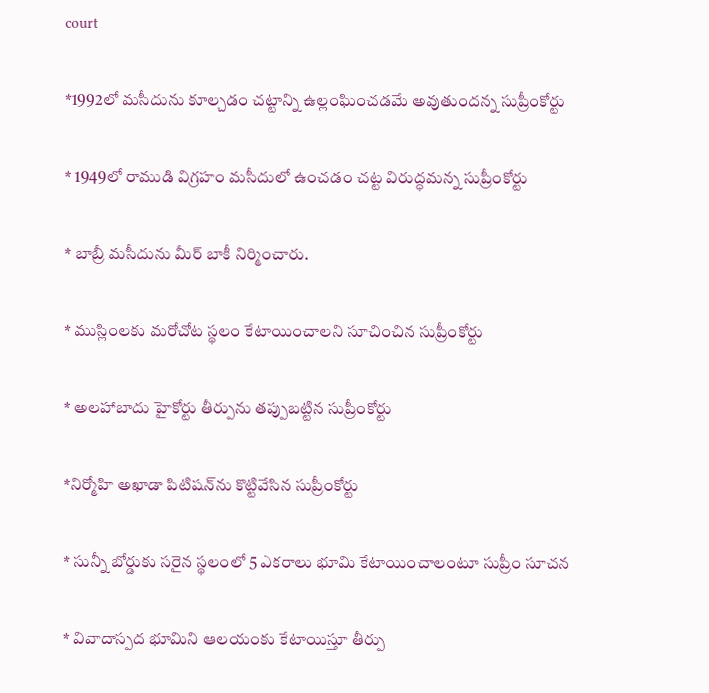court

*1992లో మసీదును కూల్చడం చట్టాన్ని ఉల్లంఘించడమే అవుతుందన్న సుప్రీంకోర్టు

* 1949లో రాముడి విగ్రహం మసీదులో ఉంచడం చట్ట విరుద్ధమన్న సుప్రీంకోర్టు

* బాబ్రీ మసీదును మీర్ బాకీ నిర్మించారు.

* ముస్లింలకు మరోచోట స్థలం కేటాయించాలని సూచించిన సుప్రీంకోర్టు

* అలహాబాదు హైకోర్టు తీర్పును తప్పుబట్టిన సుప్రీంకోర్టు

*నిర్మోహి అఖాడా పిటిషన్‌ను కొట్టివేసిన సుప్రీంకోర్టు

* సున్నీ బోర్డుకు సరైన స్థలంలో 5 ఎకరాలు భూమి కేటాయించాలంటూ సుప్రీం సూచన

* వివాదాస్పద భూమిని ఆలయంకు కేటాయిస్తూ తీర్పు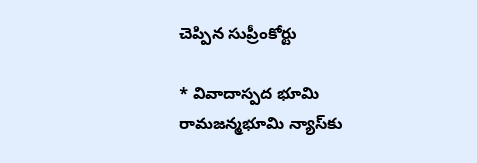చెప్పిన సుప్రీంకోర్టు

* వివాదాస్పద భూమి రామజన్మభూమి న్యాస్‌కు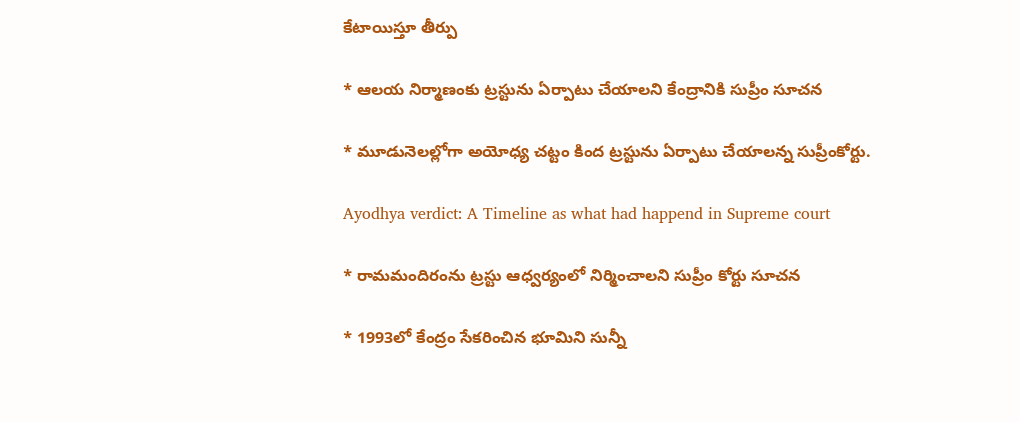కేటాయిస్తూ తీర్పు

* ఆలయ నిర్మాణంకు ట్రస్టును ఏర్పాటు చేయాలని కేంద్రానికి సుప్రీం సూచన

* మూడునెలల్లోగా అయోధ్య చట్టం కింద ట్రస్టును ఏర్పాటు చేయాలన్న సుప్రీంకోర్టు.

Ayodhya verdict: A Timeline as what had happend in Supreme court

* రామమందిరంను ట్రస్టు ఆధ్వర్యంలో నిర్మించాలని సుప్రీం కోర్టు సూచన

* 1993లో కేంద్రం సేకరించిన భూమిని సున్నీ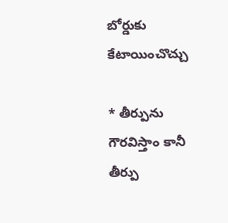బోర్డుకు కేటాయించొచ్చు

* తీర్పును గౌరవిస్తాం కానీ తీర్పు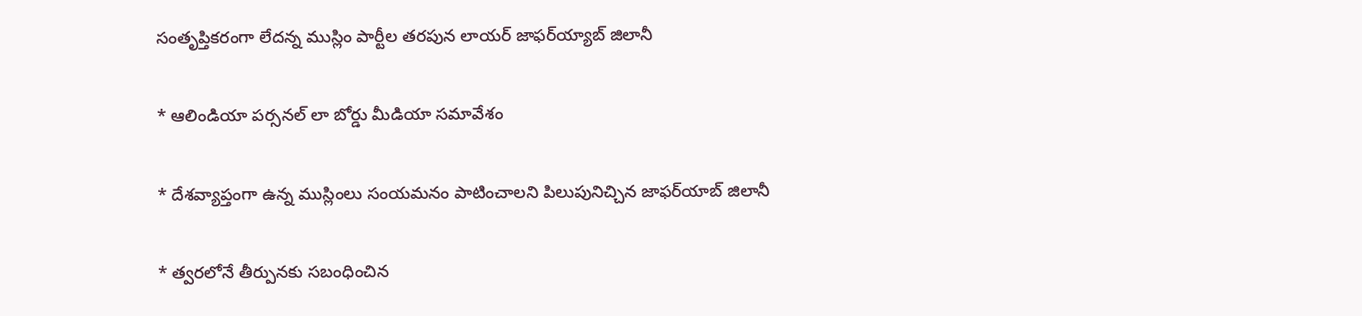సంతృప్తికరంగా లేదన్న ముస్లిం పార్టీల తరపున లాయర్ జాఫర్‌య్యాబ్ జిలానీ

* ఆలిండియా పర్సనల్ లా బోర్డు మీడియా సమావేశం

* దేశవ్యాప్తంగా ఉన్న ముస్లింలు సంయమనం పాటించాలని పిలుపునిచ్చిన జాఫర్‌యాబ్ జిలానీ

* త్వరలోనే తీర్పునకు సబంధించిన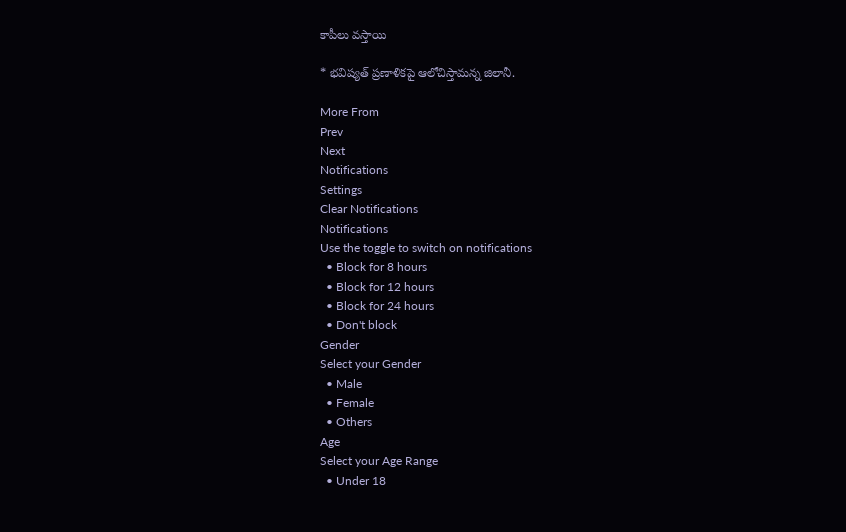కాపీలు వస్తాయి

* భవిష్యత్ ప్రణాళికపై ఆలోచిస్తామన్న జిలానీ.

More From
Prev
Next
Notifications
Settings
Clear Notifications
Notifications
Use the toggle to switch on notifications
  • Block for 8 hours
  • Block for 12 hours
  • Block for 24 hours
  • Don't block
Gender
Select your Gender
  • Male
  • Female
  • Others
Age
Select your Age Range
  • Under 18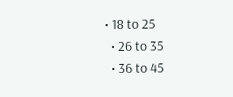• 18 to 25
  • 26 to 35
  • 36 to 45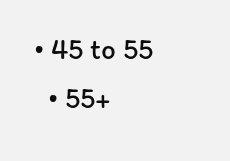• 45 to 55
  • 55+